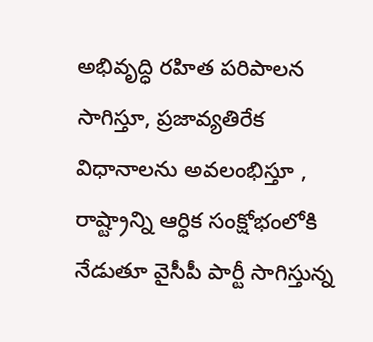అభివృద్ధి రహిత పరిపాలన సాగిస్తూ, ప్రజావ్యతిరేక విధానాలను అవలంభిస్తూ , రాష్ట్రాన్ని ఆర్ధిక సంక్షోభంలోకి నేడుతూ వైసీపీ పార్టీ సాగిస్తున్న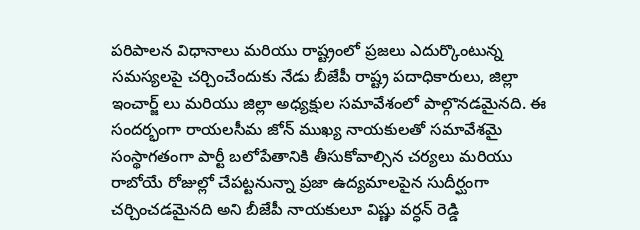పరిపాలన విధానాలు మరియు రాష్ట్రంలో ప్రజలు ఎదుర్కొంటున్న సమస్యలపై చర్చించేందుకు నేడు బీజేపీ రాష్ట్ర పదాధికారులు, జిల్లా ఇంచార్జ్ లు మరియు జిల్లా అధ్యక్షుల సమావేశంలో పాల్గొనడమైనది. ఈ సందర్భంగా రాయలసీమ జోన్ ముఖ్య నాయకులతో సమావేశమై సంస్థాగతంగా పార్టీ బలోపేతానికి తీసుకోవాల్సిన చర్యలు మరియు రాబోయే రోజుల్లో చేపట్టనున్నా ప్రజా ఉద్యమాలపైన సుదీర్ఘంగా చర్చించడమైనది అని బీజేపీ నాయకులూ విష్ణు వర్ధన్ రెడ్డి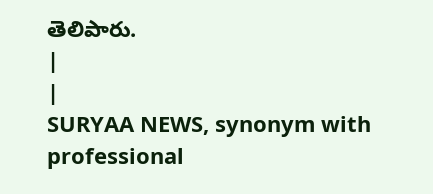తెలిపారు.
|
|
SURYAA NEWS, synonym with professional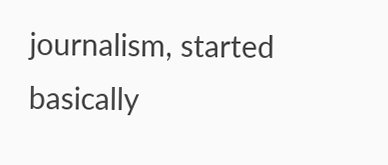journalism, started basically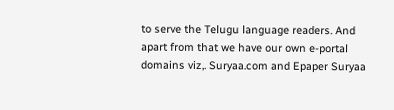to serve the Telugu language readers. And apart from that we have our own e-portal domains viz,. Suryaa.com and Epaper Suryaa